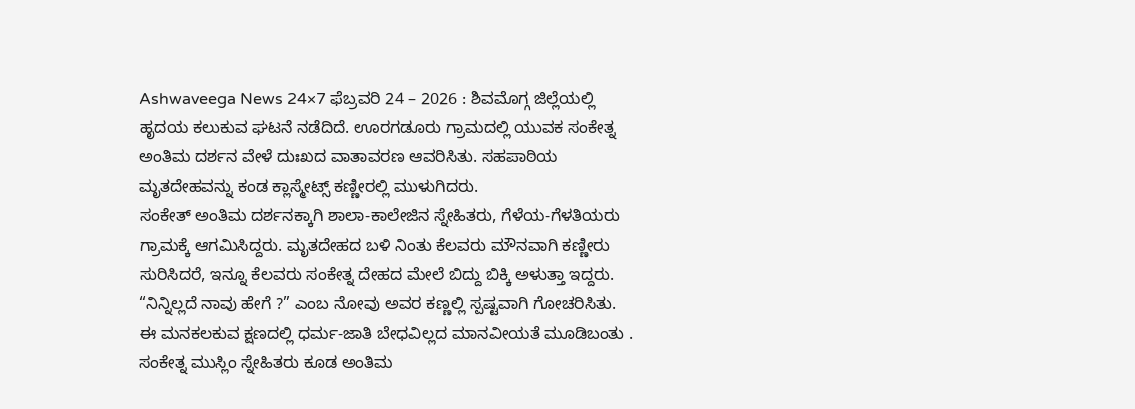Ashwaveega News 24×7 ಫೆಬ್ರವರಿ 24 – 2026 : ಶಿವಮೊಗ್ಗ ಜಿಲ್ಲೆಯಲ್ಲಿ ಹೃದಯ ಕಲುಕುವ ಘಟನೆ ನಡೆದಿದೆ. ಊರಗಡೂರು ಗ್ರಾಮದಲ್ಲಿ ಯುವಕ ಸಂಕೇತ್ನ ಅಂತಿಮ ದರ್ಶನ ವೇಳೆ ದುಃಖದ ವಾತಾವರಣ ಆವರಿಸಿತು. ಸಹಪಾಠಿಯ ಮೃತದೇಹವನ್ನು ಕಂಡ ಕ್ಲಾಸ್ಮೇಟ್ಸ್ ಕಣ್ಣೀರಲ್ಲಿ ಮುಳುಗಿದರು.
ಸಂಕೇತ್ ಅಂತಿಮ ದರ್ಶನಕ್ಕಾಗಿ ಶಾಲಾ-ಕಾಲೇಜಿನ ಸ್ನೇಹಿತರು, ಗೆಳೆಯ-ಗೆಳತಿಯರು ಗ್ರಾಮಕ್ಕೆ ಆಗಮಿಸಿದ್ದರು. ಮೃತದೇಹದ ಬಳಿ ನಿಂತು ಕೆಲವರು ಮೌನವಾಗಿ ಕಣ್ಣೀರು ಸುರಿಸಿದರೆ, ಇನ್ನೂ ಕೆಲವರು ಸಂಕೇತ್ನ ದೇಹದ ಮೇಲೆ ಬಿದ್ದು ಬಿಕ್ಕಿ ಅಳುತ್ತಾ ಇದ್ದರು. “ನಿನ್ನಿಲ್ಲದೆ ನಾವು ಹೇಗೆ ?” ಎಂಬ ನೋವು ಅವರ ಕಣ್ಣಲ್ಲಿ ಸ್ಪಷ್ಟವಾಗಿ ಗೋಚರಿಸಿತು.
ಈ ಮನಕಲಕುವ ಕ್ಷಣದಲ್ಲಿ ಧರ್ಮ-ಜಾತಿ ಬೇಧವಿಲ್ಲದ ಮಾನವೀಯತೆ ಮೂಡಿಬಂತು . ಸಂಕೇತ್ನ ಮುಸ್ಲಿಂ ಸ್ನೇಹಿತರು ಕೂಡ ಅಂತಿಮ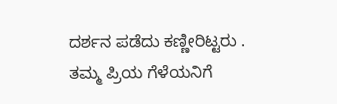ದರ್ಶನ ಪಡೆದು ಕಣ್ಣೀರಿಟ್ಟರು . ತಮ್ಮ ಪ್ರಿಯ ಗೆಳೆಯನಿಗೆ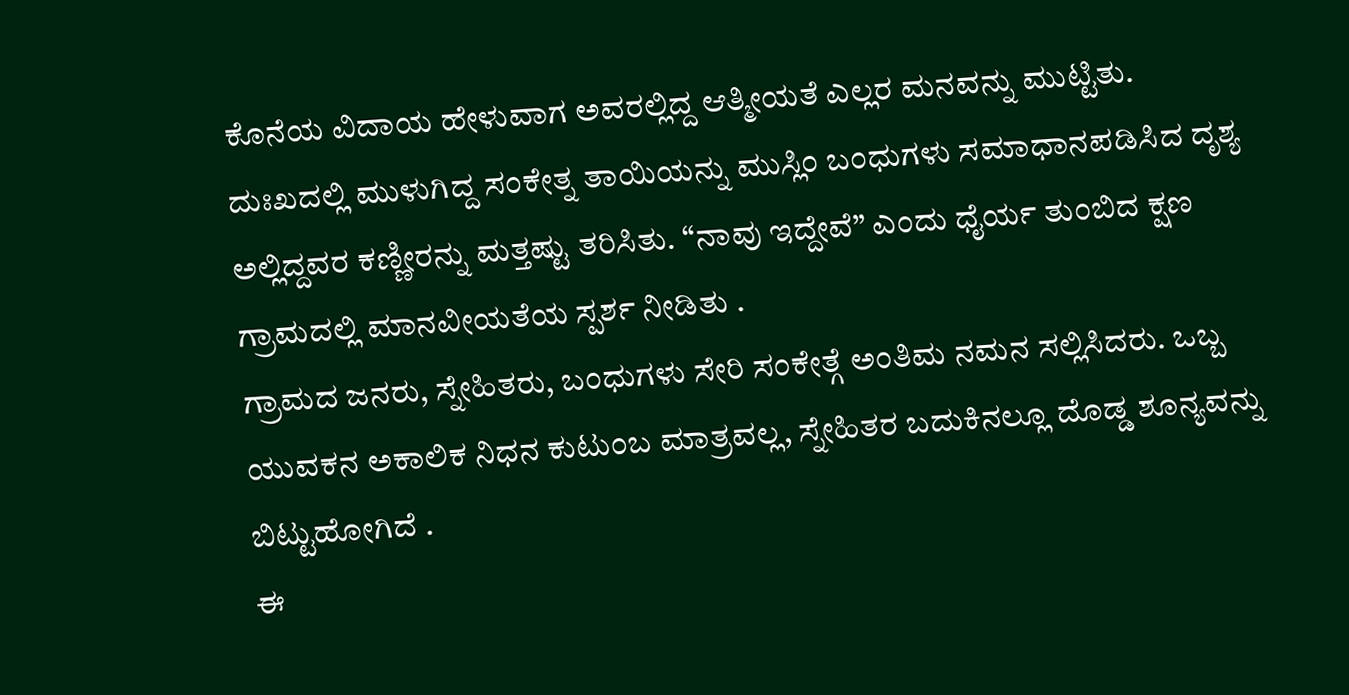ಕೊನೆಯ ವಿದಾಯ ಹೇಳುವಾಗ ಅವರಲ್ಲಿದ್ದ ಆತ್ಮೀಯತೆ ಎಲ್ಲರ ಮನವನ್ನು ಮುಟ್ಟಿತು.
ದುಃಖದಲ್ಲಿ ಮುಳುಗಿದ್ದ ಸಂಕೇತ್ನ ತಾಯಿಯನ್ನು ಮುಸ್ಲಿಂ ಬಂಧುಗಳು ಸಮಾಧಾನಪಡಿಸಿದ ದೃಶ್ಯ ಅಲ್ಲಿದ್ದವರ ಕಣ್ಣೀರನ್ನು ಮತ್ತಷ್ಟು ತರಿಸಿತು. “ನಾವು ಇದ್ದೇವೆ” ಎಂದು ಧೈರ್ಯ ತುಂಬಿದ ಕ್ಷಣ ಗ್ರಾಮದಲ್ಲಿ ಮಾನವೀಯತೆಯ ಸ್ಪರ್ಶ ನೀಡಿತು .
ಗ್ರಾಮದ ಜನರು, ಸ್ನೇಹಿತರು, ಬಂಧುಗಳು ಸೇರಿ ಸಂಕೇತ್ಗೆ ಅಂತಿಮ ನಮನ ಸಲ್ಲಿಸಿದರು. ಒಬ್ಬ ಯುವಕನ ಅಕಾಲಿಕ ನಿಧನ ಕುಟುಂಬ ಮಾತ್ರವಲ್ಲ, ಸ್ನೇಹಿತರ ಬದುಕಿನಲ್ಲೂ ದೊಡ್ಡ ಶೂನ್ಯವನ್ನು ಬಿಟ್ಟುಹೋಗಿದೆ .
ಈ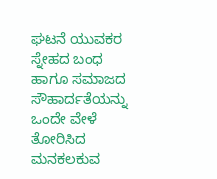ಘಟನೆ ಯುವಕರ ಸ್ನೇಹದ ಬಂಧ ಹಾಗೂ ಸಮಾಜದ ಸೌಹಾರ್ದತೆಯನ್ನು ಒಂದೇ ವೇಳೆ ತೋರಿಸಿದ ಮನಕಲಕುವ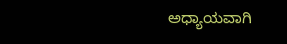ಅಧ್ಯಾಯವಾಗಿ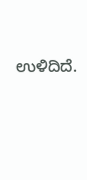ಉಳಿದಿದೆ.